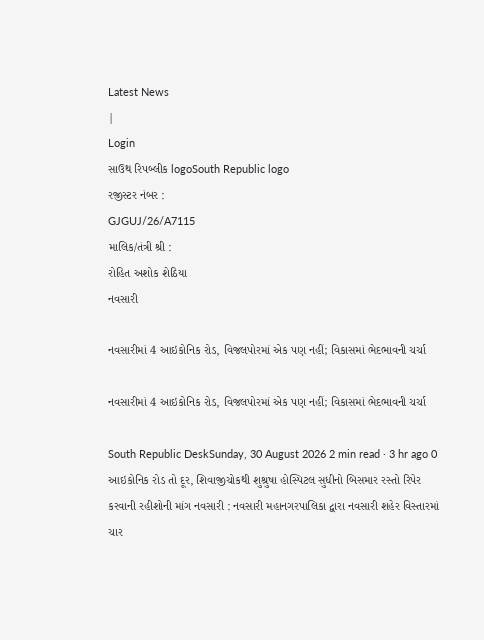Latest News
|
Login
સાઉથ રિપબ્લીક logoSouth Republic logo
રજીસ્ટર નંબર :
GJGUJ/26/A7115
માલિક/તંત્રી શ્રી :
રોહિત અશોક શેઠિયા
નવસારી

નવસારીમાં 4 આઇકોનિક રોડ, વિજલપોરમાં એક પણ નહીં; વિકાસમાં ભેદભાવની ચર્ચા

નવસારીમાં 4 આઇકોનિક રોડ, વિજલપોરમાં એક પણ નહીં; વિકાસમાં ભેદભાવની ચર્ચા

South Republic DeskSunday, 30 August 2026 2 min read · 3 hr ago 0
આઇકોનિક રોડ તો દૂર, શિવાજીચોકથી શુશ્રુષા હોસ્પિટલ સુધીનો બિસમાર રસ્તો રિપેર કરવાની રહીશોની માંગ નવસારી : નવસારી મહાનગરપાલિકા દ્વારા નવસારી શહેર વિસ્તારમાં ચાર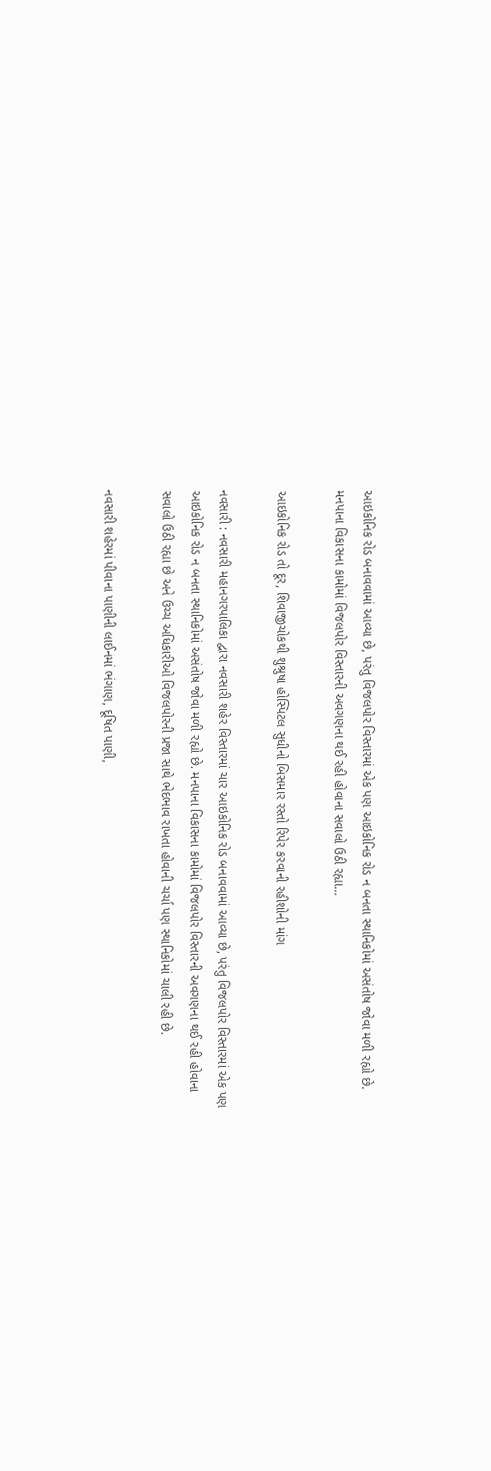આઇકોનિક રોડ બનાવવામાં આવ્યા છે, પરંતુ વિજલપોર વિસ્તારમાં એક પણ આઇકોનિક રોડ ન બનતા સ્થાનિકોમાં અસંતોષ જોવા મળી રહ્યો છે. મનપાના વિકાસના કામોમાં વિજલપોર વિસ્તારની અવગણના થઈ રહી હોવાના સવાલો ઉઠી રહ્યા…

આઇકોનિક રોડ તો દૂર, શિવાજીચોકથી શુશ્રુષા હોસ્પિટલ સુધીનો બિસમાર રસ્તો રિપેર કરવાની રહીશોની માંગ

નવસારી : નવસારી મહાનગરપાલિકા દ્વારા નવસારી શહેર વિસ્તારમાં ચાર આઇકોનિક રોડ બનાવવામાં આવ્યા છે, પરંતુ વિજલપોર વિસ્તારમાં એક પણ આઇકોનિક રોડ ન બનતા સ્થાનિકોમાં અસંતોષ જોવા મળી રહ્યો છે. મનપાના વિકાસના કામોમાં વિજલપોર વિસ્તારની અવગણના થઈ રહી હોવાના સવાલો ઉઠી રહ્યા છે અને ઉચ્ચ અધિકારીઓ વિજલપોરની પ્રજા સાથે ભેદભાવ રાખતા હોવાની ચર્ચા પણ સ્થાનિકોમાં ચાલી રહી છે.

નવસારી શહેરમાં પીવાના પાણીની લાઈનમાં ભંગાણ, દૂષિત પાણી,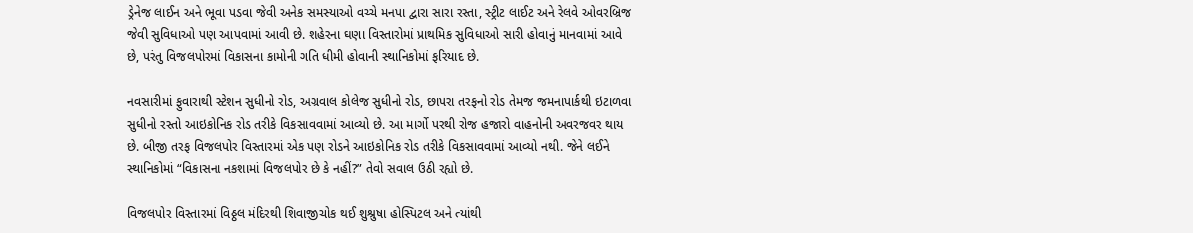ડ્રેનેજ લાઈન અને ભૂવા પડવા જેવી અનેક સમસ્યાઓ વચ્ચે મનપા દ્વારા સારા રસ્તા, સ્ટ્રીટ લાઈટ અને રેલવે ઓવરબ્રિજ જેવી સુવિધાઓ પણ આપવામાં આવી છે. શહેરના ઘણા વિસ્તારોમાં પ્રાથમિક સુવિધાઓ સારી હોવાનું માનવામાં આવે છે, પરંતુ વિજલપોરમાં વિકાસના કામોની ગતિ ધીમી હોવાની સ્થાનિકોમાં ફરિયાદ છે.

નવસારીમાં ફુવારાથી સ્ટેશન સુધીનો રોડ, અગ્રવાલ કોલેજ સુધીનો રોડ, છાપરા તરફનો રોડ તેમજ જમનાપાર્કથી ઇટાળવા સુધીનો રસ્તો આઇકોનિક રોડ તરીકે વિકસાવવામાં આવ્યો છે. આ માર્ગો પરથી રોજ હજારો વાહનોની અવરજવર થાય છે. બીજી તરફ વિજલપોર વિસ્તારમાં એક પણ રોડને આઇકોનિક રોડ તરીકે વિકસાવવામાં આવ્યો નથી. જેને લઈને સ્થાનિકોમાં “વિકાસના નકશામાં વિજલપોર છે કે નહીં?” તેવો સવાલ ઉઠી રહ્યો છે.

વિજલપોર વિસ્તારમાં વિઠ્ઠલ મંદિરથી શિવાજીચોક થઈ શુશ્રુષા હોસ્પિટલ અને ત્યાંથી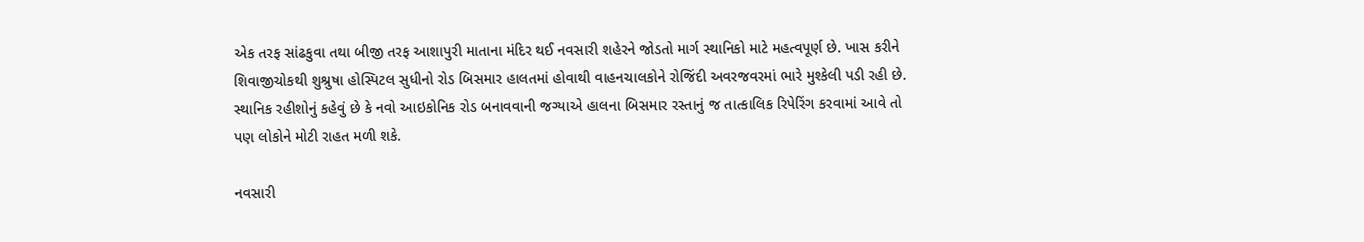એક તરફ સાંઢકુવા તથા બીજી તરફ આશાપુરી માતાના મંદિર થઈ નવસારી શહેરને જોડતો માર્ગ સ્થાનિકો માટે મહત્વપૂર્ણ છે. ખાસ કરીને શિવાજીચોકથી શુશ્રુષા હોસ્પિટલ સુધીનો રોડ બિસમાર હાલતમાં હોવાથી વાહનચાલકોને રોજિંદી અવરજવરમાં ભારે મુશ્કેલી પડી રહી છે. સ્થાનિક રહીશોનું કહેવું છે કે નવો આઇકોનિક રોડ બનાવવાની જગ્યાએ હાલના બિસમાર રસ્તાનું જ તાત્કાલિક રિપેરિંગ કરવામાં આવે તો પણ લોકોને મોટી રાહત મળી શકે.

નવસારી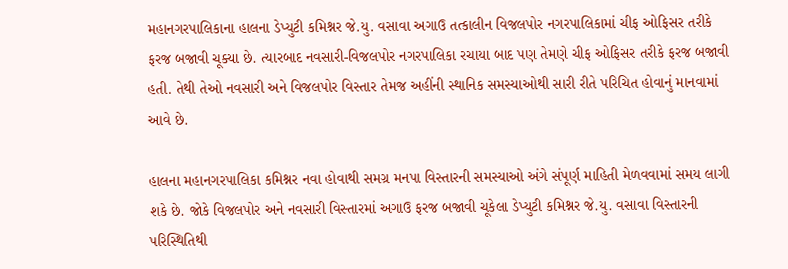મહાનગરપાલિકાના હાલના ડેપ્યુટી કમિશ્નર જે.યુ. વસાવા અગાઉ તત્કાલીન વિજલપોર નગરપાલિકામાં ચીફ ઓફિસર તરીકે ફરજ બજાવી ચૂક્યા છે. ત્યારબાદ નવસારી-વિજલપોર નગરપાલિકા રચાયા બાદ પણ તેમણે ચીફ ઓફિસર તરીકે ફરજ બજાવી હતી. તેથી તેઓ નવસારી અને વિજલપોર વિસ્તાર તેમજ અહીંની સ્થાનિક સમસ્યાઓથી સારી રીતે પરિચિત હોવાનું માનવામાં આવે છે.

હાલના મહાનગરપાલિકા કમિશ્નર નવા હોવાથી સમગ્ર મનપા વિસ્તારની સમસ્યાઓ અંગે સંપૂર્ણ માહિતી મેળવવામાં સમય લાગી શકે છે. જોકે વિજલપોર અને નવસારી વિસ્તારમાં અગાઉ ફરજ બજાવી ચૂકેલા ડેપ્યુટી કમિશ્નર જે.યુ. વસાવા વિસ્તારની પરિસ્થિતિથી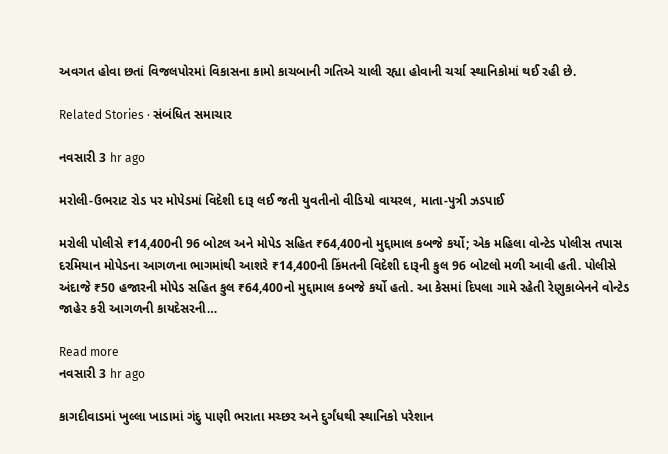અવગત હોવા છતાં વિજલપોરમાં વિકાસના કામો કાચબાની ગતિએ ચાલી રહ્યા હોવાની ચર્ચા સ્થાનિકોમાં થઈ રહી છે.

Related Stories · સંબંધિત સમાચાર

નવસારી 3 hr ago

મરોલી-ઉભરાટ રોડ પર મોપેડમાં વિદેશી દારૂ લઈ જતી યુવતીનો વીડિયો વાયરલ, માતા-પુત્રી ઝડપાઈ

મરોલી પોલીસે ₹14,400ની 96 બોટલ અને મોપેડ સહિત ₹64,400નો મુદ્દામાલ કબજે કર્યો; એક મહિલા વોન્ટેડ પોલીસ તપાસ દરમિયાન મોપેડના આગળના ભાગમાંથી આશરે ₹14,400ની કિંમતની વિદેશી દારૂની કુલ 96 બોટલો મળી આવી હતી. પોલીસે અંદાજે ₹50 હજારની મોપેડ સહિત કુલ ₹64,400નો મુદ્દામાલ કબજે કર્યો હતો. આ કેસમાં દિપલા ગામે રહેતી રેણુકાબેનને વોન્ટેડ જાહેર કરી આગળની કાયદેસરની…

Read more
નવસારી 3 hr ago

કાગદીવાડમાં ખુલ્લા ખાડામાં ગંદુ પાણી ભરાતા મચ્છર અને દુર્ગંધથી સ્થાનિકો પરેશાન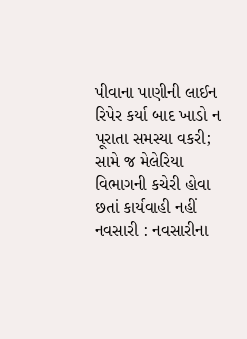પીવાના પાણીની લાઈન રિપેર કર્યા બાદ ખાડો ન પૂરાતા સમસ્યા વકરી; સામે જ મેલેરિયા વિભાગની કચેરી હોવા છતાં કાર્યવાહી નહીં નવસારી : નવસારીના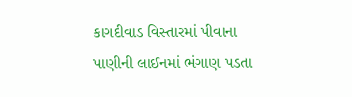કાગદીવાડ વિસ્તારમાં પીવાના પાણીની લાઈનમાં ભંગાણ પડતા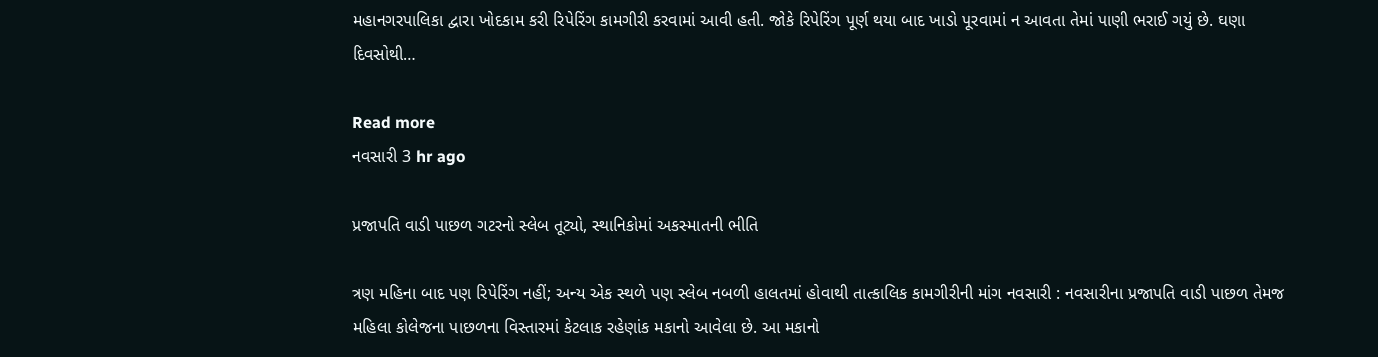મહાનગરપાલિકા દ્વારા ખોદકામ કરી રિપેરિંગ કામગીરી કરવામાં આવી હતી. જોકે રિપેરિંગ પૂર્ણ થયા બાદ ખાડો પૂરવામાં ન આવતા તેમાં પાણી ભરાઈ ગયું છે. ઘણા દિવસોથી…

Read more
નવસારી 3 hr ago

પ્રજાપતિ વાડી પાછળ ગટરનો સ્લેબ તૂટ્યો, સ્થાનિકોમાં અકસ્માતની ભીતિ

ત્રણ મહિના બાદ પણ રિપેરિંગ નહીં; અન્ય એક સ્થળે પણ સ્લેબ નબળી હાલતમાં હોવાથી તાત્કાલિક કામગીરીની માંગ નવસારી : નવસારીના પ્રજાપતિ વાડી પાછળ તેમજ મહિલા કોલેજના પાછળના વિસ્તારમાં કેટલાક રહેણાંક મકાનો આવેલા છે. આ મકાનો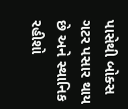પાસેથી બોક્સ ગટર પસાર થાય છે અને સ્થાનિક રહીશો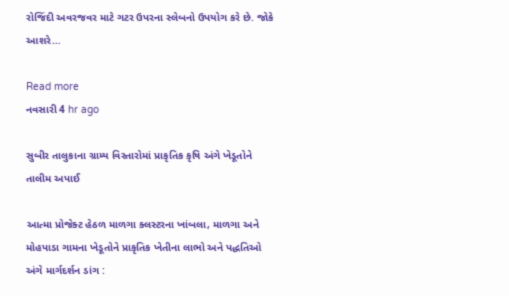રોજિંદી અવરજવર માટે ગટર ઉપરના સ્લેબનો ઉપયોગ કરે છે. જોકે આશરે…

Read more
નવસારી 4 hr ago

સુબીર તાલુકાના ગ્રામ્ય વિસ્તારોમાં પ્રાકૃતિક કૃષિ અંગે ખેડૂતોને તાલીમ અપાઈ

આત્મા પ્રોજેક્ટ હેઠળ માળગા ક્લસ્ટરના ખાંબલા, માળગા અને મોહપાડા ગામના ખેડૂતોને પ્રાકૃતિક ખેતીના લાભો અને પદ્ધતિઓ અંગે માર્ગદર્શન ડાંગ :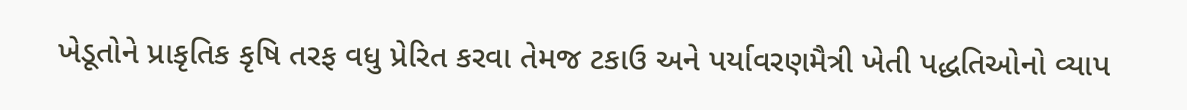ખેડૂતોને પ્રાકૃતિક કૃષિ તરફ વધુ પ્રેરિત કરવા તેમજ ટકાઉ અને પર્યાવરણમૈત્રી ખેતી પદ્ધતિઓનો વ્યાપ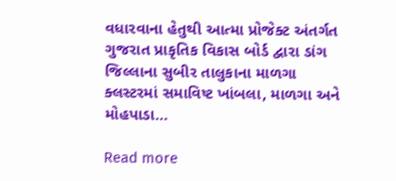વધારવાના હેતુથી આત્મા પ્રોજેક્ટ અંતર્ગત ગુજરાત પ્રાકૃતિક વિકાસ બોર્ડ દ્વારા ડાંગ જિલ્લાના સુબીર તાલુકાના માળગા ક્લસ્ટરમાં સમાવિષ્ટ ખાંબલા, માળગા અને મોહપાડા…

Read more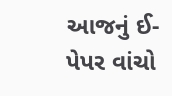આજનું ઈ-પેપર વાંચો